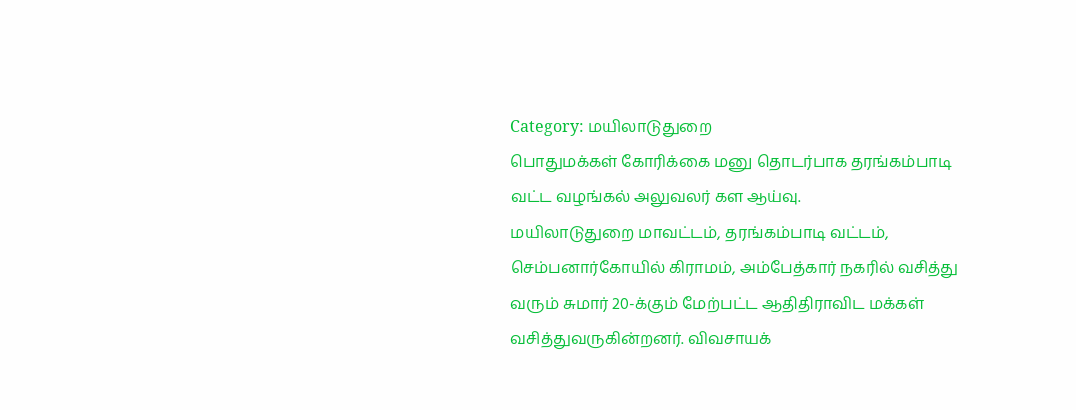Category: மயிலாடுதுறை
பொதுமக்கள் கோரிக்கை மனு தொடர்பாக தரங்கம்பாடி வட்ட வழங்கல் அலுவலர் கள ஆய்வு.
மயிலாடுதுறை மாவட்டம், தரங்கம்பாடி வட்டம், செம்பனார்கோயில் கிராமம், அம்பேத்கார் நகரில் வசித்து வரும் சுமார் 20-க்கும் மேற்பட்ட ஆதிதிராவிட மக்கள் வசித்துவருகின்றனர். விவசாயக்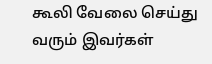கூலி வேலை செய்து வரும் இவர்கள்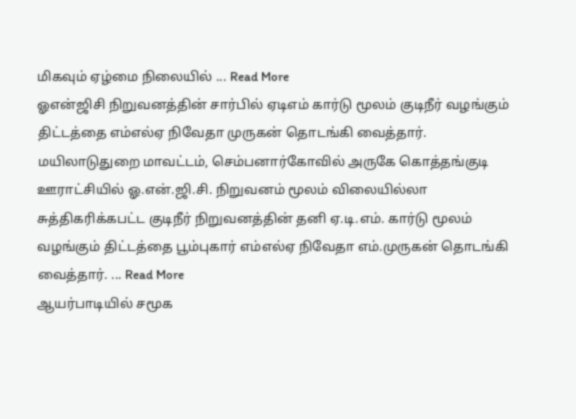மிகவும் ஏழ்மை நிலையில் ... Read More
ஓஎன்ஜிசி நிறுவனத்தின் சார்பில் ஏடிஎம் கார்டு மூலம் குடிநீர் வழங்கும் திட்டத்தை எம்எல்ஏ நிவேதா முருகன் தொடங்கி வைத்தார்.
மயிலாடுதுறை மாவட்டம், செம்பனார்கோவில் அருகே கொத்தங்குடி ஊராட்சியில் ஓ.என்.ஜி.சி. நிறுவனம் மூலம் விலையில்லா சுத்திகரிக்கபட்ட குடிநீர் நிறுவனத்தின் தனி ஏ.டி.எம். கார்டு மூலம் வழங்கும் திட்டத்தை பூம்புகார் எம்எல்ஏ நிவேதா எம்.முருகன் தொடங்கி வைத்தார். ... Read More
ஆயர்பாடியில் சமூக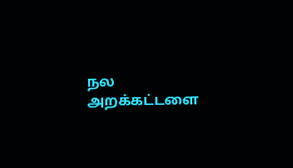நல அறக்கட்டளை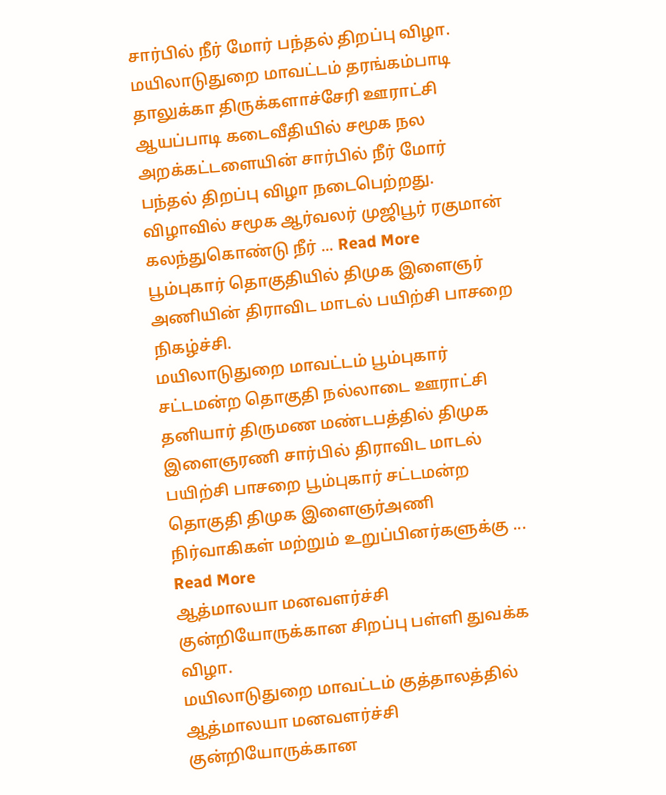சார்பில் நீர் மோர் பந்தல் திறப்பு விழா.
மயிலாடுதுறை மாவட்டம் தரங்கம்பாடி தாலுக்கா திருக்களாச்சேரி ஊராட்சி ஆயப்பாடி கடைவீதியில் சமூக நல அறக்கட்டளையின் சார்பில் நீர் மோர் பந்தல் திறப்பு விழா நடைபெற்றது. விழாவில் சமூக ஆர்வலர் முஜிபூர் ரகுமான் கலந்துகொண்டு நீர் ... Read More
பூம்புகார் தொகுதியில் திமுக இளைஞர் அணியின் திராவிட மாடல் பயிற்சி பாசறை நிகழ்ச்சி.
மயிலாடுதுறை மாவட்டம் பூம்புகார் சட்டமன்ற தொகுதி நல்லாடை ஊராட்சி தனியார் திருமண மண்டபத்தில் திமுக இளைஞரணி சார்பில் திராவிட மாடல் பயிற்சி பாசறை பூம்புகார் சட்டமன்ற தொகுதி திமுக இளைஞர்அணி நிர்வாகிகள் மற்றும் உறுப்பினர்களுக்கு ... Read More
ஆத்மாலயா மனவளர்ச்சி குன்றியோருக்கான சிறப்பு பள்ளி துவக்க விழா.
மயிலாடுதுறை மாவட்டம் குத்தாலத்தில் ஆத்மாலயா மனவளர்ச்சி குன்றியோருக்கான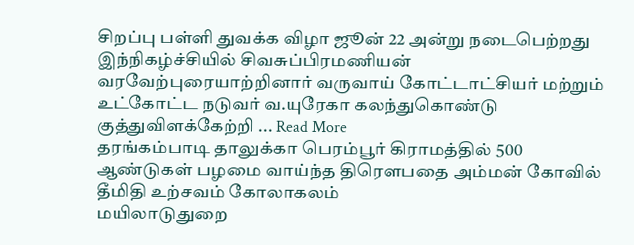சிறப்பு பள்ளி துவக்க விழா ஜூன் 22 அன்று நடைபெற்றது இந்நிகழ்ச்சியில் சிவசுப்பிரமணியன் வரவேற்புரையாற்றினார் வருவாய் கோட்டாட்சியர் மற்றும் உட்கோட்ட நடுவர் வ.யுரேகா கலந்துகொண்டு குத்துவிளக்கேற்றி ... Read More
தரங்கம்பாடி தாலுக்கா பெரம்பூர் கிராமத்தில் 500 ஆண்டுகள் பழமை வாய்ந்த திரௌபதை அம்மன் கோவில் தீமிதி உற்சவம் கோலாகலம்
மயிலாடுதுறை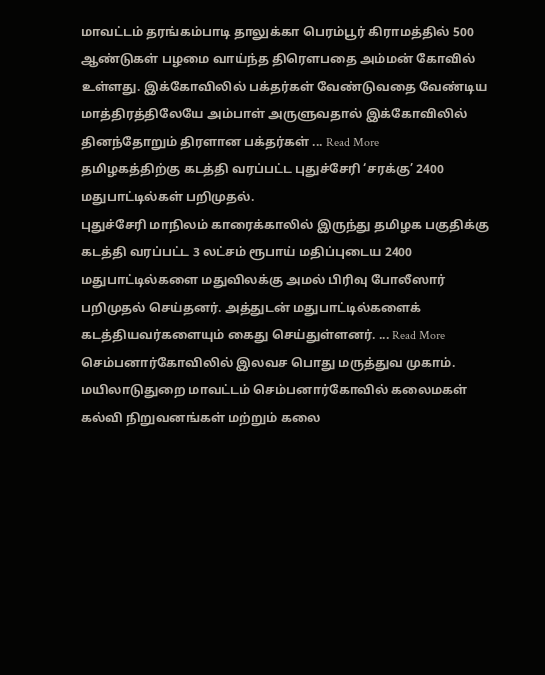மாவட்டம் தரங்கம்பாடி தாலுக்கா பெரம்பூர் கிராமத்தில் 500 ஆண்டுகள் பழமை வாய்ந்த திரௌபதை அம்மன் கோவில் உள்ளது. இக்கோவிலில் பக்தர்கள் வேண்டுவதை வேண்டிய மாத்திரத்திலேயே அம்பாள் அருளுவதால் இக்கோவிலில் தினந்தோறும் திரளான பக்தர்கள் ... Read More
தமிழகத்திற்கு கடத்தி வரப்பட்ட புதுச்சேரி ‘சரக்கு’ 2400 மதுபாட்டில்கள் பறிமுதல்.
புதுச்சேரி மாநிலம் காரைக்காலில் இருந்து தமிழக பகுதிக்கு கடத்தி வரப்பட்ட 3 லட்சம் ரூபாய் மதிப்புடைய 2400 மதுபாட்டில்களை மதுவிலக்கு அமல் பிரிவு போலீஸார் பறிமுதல் செய்தனர். அத்துடன் மதுபாட்டில்களைக் கடத்தியவர்களையும் கைது செய்துள்ளனர். ... Read More
செம்பனார்கோவிலில் இலவச பொது மருத்துவ முகாம்.
மயிலாடுதுறை மாவட்டம் செம்பனார்கோவில் கலைமகள் கல்வி நிறுவனங்கள் மற்றும் கலை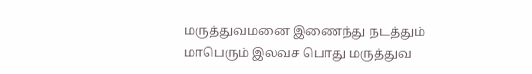மருத்துவமனை இணைந்து நடத்தும் மாபெரும் இலவச பொது மருத்துவ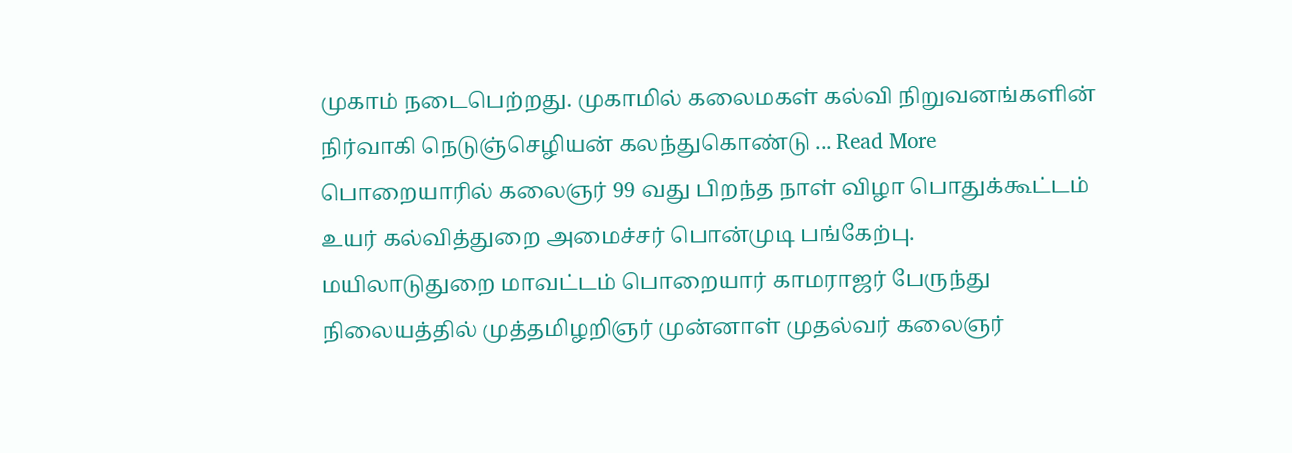முகாம் நடைபெற்றது. முகாமில் கலைமகள் கல்வி நிறுவனங்களின் நிர்வாகி நெடுஞ்செழியன் கலந்துகொண்டு ... Read More
பொறையாரில் கலைஞர் 99 வது பிறந்த நாள் விழா பொதுக்கூட்டம் உயர் கல்வித்துறை அமைச்சர் பொன்முடி பங்கேற்பு.
மயிலாடுதுறை மாவட்டம் பொறையார் காமராஜர் பேருந்து நிலையத்தில் முத்தமிழறிஞர் முன்னாள் முதல்வர் கலைஞர்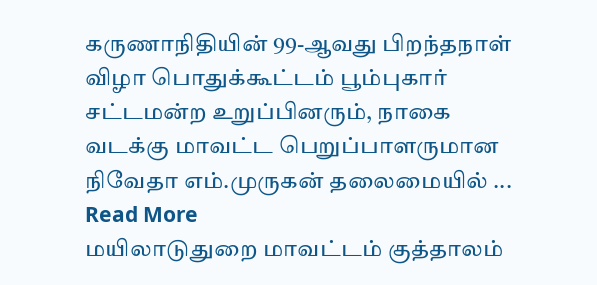கருணாநிதியின் 99-ஆவது பிறந்தநாள் விழா பொதுக்கூட்டம் பூம்புகார் சட்டமன்ற உறுப்பினரும், நாகை வடக்கு மாவட்ட பெறுப்பாளருமான நிவேதா எம்.முருகன் தலைமையில் ... Read More
மயிலாடுதுறை மாவட்டம் குத்தாலம்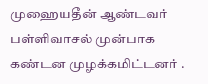முஹையதீன் ஆண்டவர் பள்ளிவாசல் முன்பாக கண்டன முழக்கமிட்டனர் .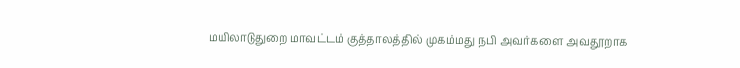மயிலாடுதுறை மாவட்டம் குத்தாலத்தில் முகம்மது நபி அவர்களை அவதூறாக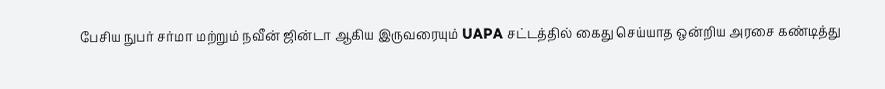பேசிய நுபர் சர்மா மற்றும் நவீன் ஜின்டா ஆகிய இருவரையும் UAPA சட்டத்தில் கைது செய்யாத ஒன்றிய அரசை கண்டித்து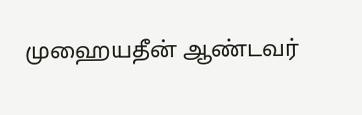முஹையதீன் ஆண்டவர்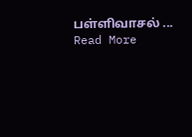பள்ளிவாசல் ... Read More